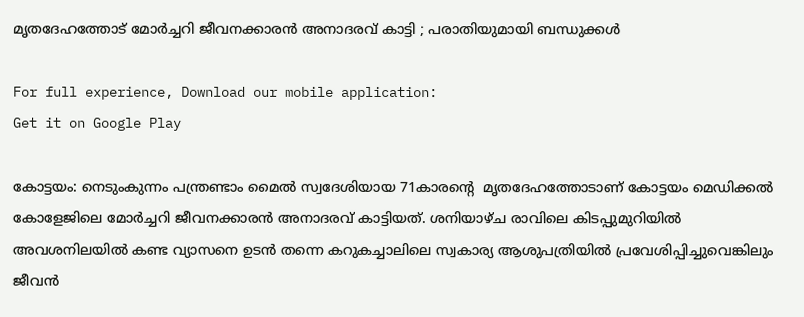മൃതദേഹത്തോട് മോര്‍ച്ചറി ജീവനക്കാരന്‍ അനാദരവ് കാട്ടി ; പരാതിയുമായി ബന്ധുക്കള്‍

For full experience, Download our mobile application:
Get it on Google Play

കോട്ടയം: നെടുംകുന്നം പന്ത്രണ്ടാം മൈല്‍ സ്വദേശിയായ 71കാരന്റെ  മൃതദേഹത്തോടാണ് കോട്ടയം മെഡിക്കല്‍ കോളേജിലെ മോര്‍ച്ചറി ജീവനക്കാരന്‍ അനാദരവ് കാട്ടിയത്. ശനിയാഴ്ച രാവിലെ കിടപ്പുമുറിയില്‍ അവശനിലയില്‍ കണ്ട വ്യാസനെ ഉടന്‍ തന്നെ കറുകച്ചാലിലെ സ്വകാര്യ ആശുപത്രിയില്‍ പ്രവേശിപ്പിച്ചുവെങ്കിലും ജീവന്‍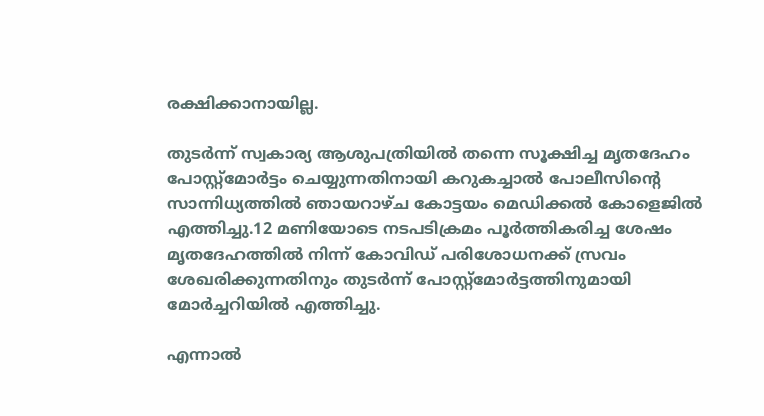രക്ഷിക്കാനായില്ല.

തുടര്‍ന്ന് സ്വകാര്യ ആശുപത്രിയില്‍ തന്നെ സൂക്ഷിച്ച മൃതദേഹം പോസ്റ്റ്മോര്‍ട്ടം ചെയ്യുന്നതിനായി കറുകച്ചാല്‍ പോലീസിന്റെ സാന്നിധ്യത്തില്‍ ഞായറാഴ്ച കോട്ടയം മെഡിക്കല്‍ കോളെജില്‍ എത്തിച്ചു.12 മണിയോടെ നടപടിക്രമം പൂര്‍ത്തികരിച്ച ശേഷം മൃതദേഹത്തില്‍ നിന്ന് കോവിഡ് പരിശോധനക്ക് സ്രവം ശേഖരിക്കുന്നതിനും തുടര്‍ന്ന് പോസ്റ്റ്മോര്‍ട്ടത്തിനുമായി മോര്‍ച്ചറിയില്‍ എത്തിച്ചു.

എന്നാല്‍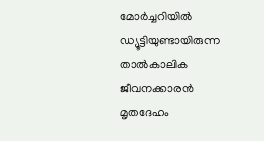മോര്‍ച്ചറിയില്‍ ഡ്യൂട്ടിയുണ്ടായിരുന്ന താല്‍കാലിക ജീവനക്കാരന്‍ മൃതദേഹം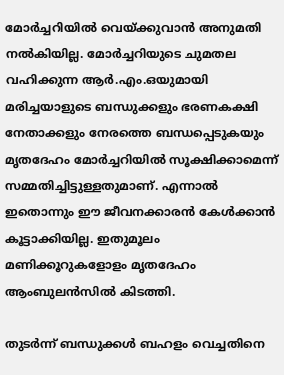മോര്‍ച്ചറിയില്‍ വെയ്ക്കുവാന്‍ അനുമതി നല്‍കിയില്ല. മോര്‍ച്ചറിയുടെ ചുമതല വഹിക്കുന്ന ആര്‍.എം.ഒയുമായി മരിച്ചയാളുടെ ബന്ധുക്കളും ഭരണകക്ഷി നേതാക്കളും നേരത്തെ ബന്ധപ്പെടുകയും മൃതദേഹം മോര്‍ച്ചറിയില്‍ സൂക്ഷിക്കാമെന്ന് സമ്മതിച്ചിട്ടുള്ളതുമാണ്. എന്നാല്‍ ഇതൊന്നും ഈ ജീവനക്കാരന്‍ കേള്‍ക്കാന്‍ കൂട്ടാക്കിയില്ല. ഇതുമൂലം മണിക്കൂറുകളോളം മൃതദേഹം ആംബുലന്‍സില്‍ കിടത്തി.

തുടര്‍ന്ന് ബന്ധുക്കള്‍ ബഹളം വെച്ചതിനെ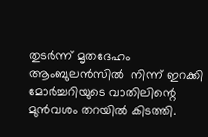തുടര്‍ന്ന് മൃതദേഹം ആംബുലന്‍സില്‍  നിന്ന് ഇറക്കി മോര്‍ച്ചറിയുടെ വാതിലിന്റെ  മുന്‍വശം തറയില്‍ കിടത്തി.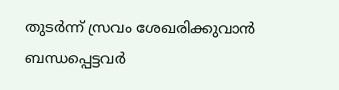തുടര്‍ന്ന് സ്രവം ശേഖരിക്കുവാന്‍ ബന്ധപ്പെട്ടവര്‍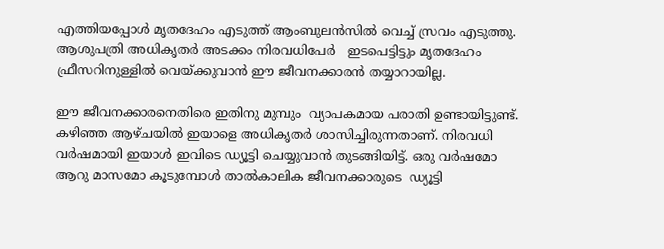എത്തിയപ്പോള്‍ മൃതദേഹം എടുത്ത് ആംബുലന്‍സില്‍ വെച്ച് സ്രവം എടുത്തു. ആശുപത്രി അധികൃതര്‍ അടക്കം നിരവധിപേര്‍   ഇടപെട്ടിട്ടും മൃതദേഹം ഫ്രീസറിനുള്ളില്‍ വെയ്ക്കുവാന്‍ ഈ ജീവനക്കാരന്‍ തയ്യാറായില്ല.

ഈ ജീവനക്കാരനെതിരെ ഇതിനു മുമ്പും  വ്യാപകമായ പരാതി ഉണ്ടായിട്ടുണ്ട്. കഴിഞ്ഞ ആഴ്ചയില്‍ ഇയാളെ അധികൃതര്‍ ശാസിച്ചിരുന്നതാണ്. നിരവധി വര്‍ഷമായി ഇയാള്‍ ഇവിടെ ഡ്യൂട്ടി ചെയ്യുവാന്‍ തുടങ്ങിയിട്ട്. ഒരു വര്‍ഷമോ ആറു മാസമോ കൂടുമ്പോള്‍ താല്‍കാലിക ജീവനക്കാരുടെ  ഡ്യൂട്ടി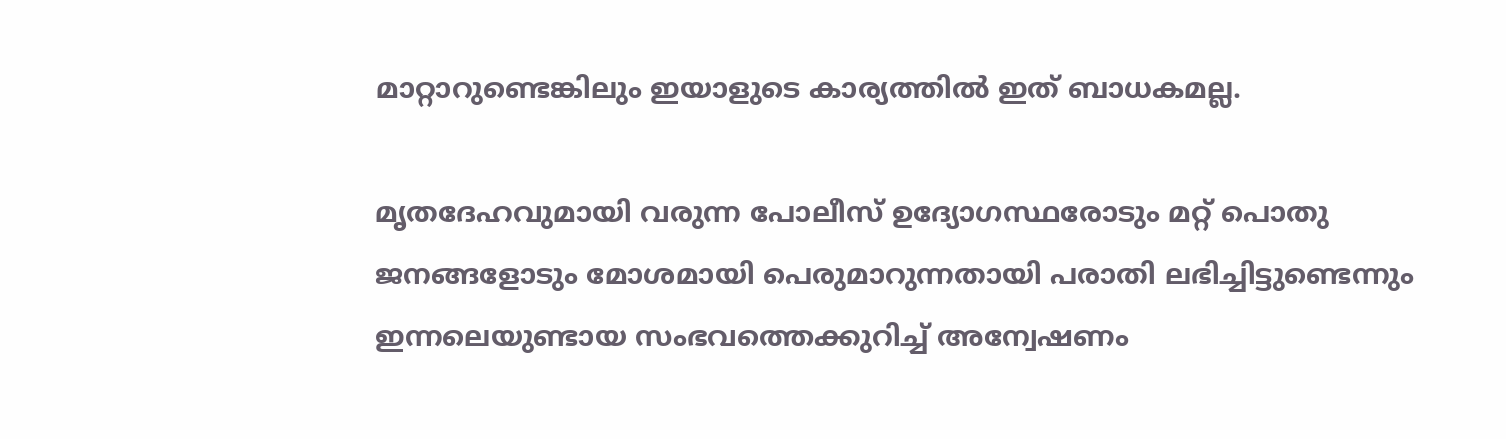മാറ്റാറുണ്ടെങ്കിലും ഇയാളുടെ കാര്യത്തില്‍ ഇത് ബാധകമല്ല.

മൃതദേഹവുമായി വരുന്ന പോലീസ് ഉദ്യോഗസ്ഥരോടും മറ്റ് പൊതു ജനങ്ങളോടും മോശമായി പെരുമാറുന്നതായി പരാതി ലഭിച്ചിട്ടുണ്ടെന്നും  ഇന്നലെയുണ്ടായ സംഭവത്തെക്കുറിച്ച്‌ അന്വേഷണം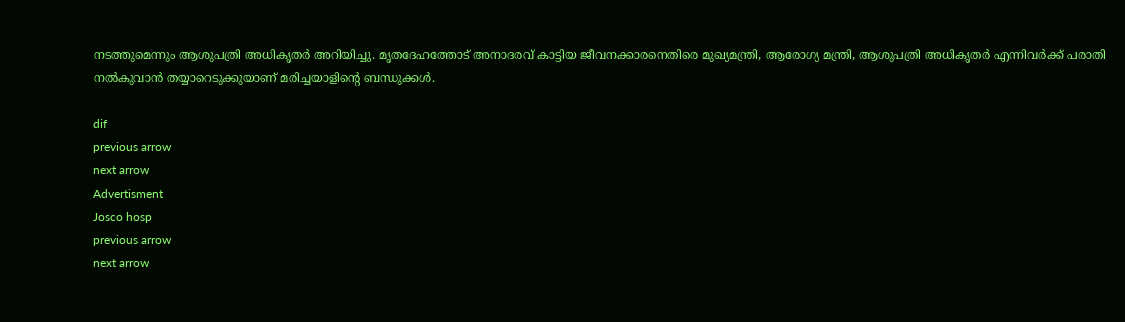നടത്തുമെന്നും ആശുപത്രി അധികൃതര്‍ അറിയിച്ചു. മൃതദേഹത്തോട് അനാദരവ് കാട്ടിയ ജീവനക്കാരനെതിരെ മുഖ്യമന്ത്രി, ആരോഗ്യ മന്ത്രി, ആശുപത്രി അധികൃതര്‍ എന്നിവര്‍ക്ക് പരാതി നല്‍കുവാന്‍ തയ്യാറെടുക്കുയാണ് മരിച്ചയാളിന്റെ ബന്ധുക്കള്‍.

dif
previous arrow
next arrow
Advertisment
Josco hosp
previous arrow
next arrow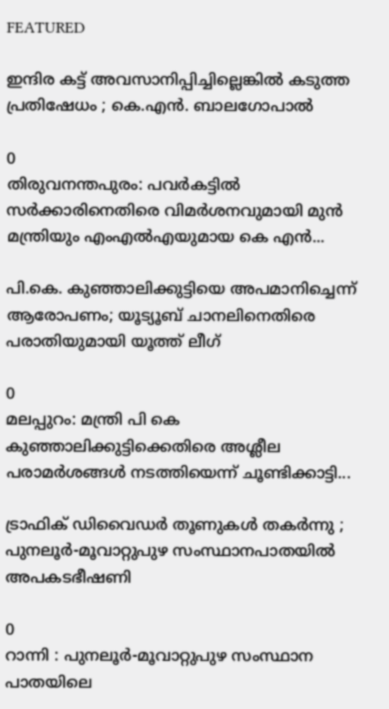FEATURED

ഇന്ദിര കട്ട് അവസാനിപ്പിച്ചില്ലെങ്കിൽ കടുത്ത പ്രതിഷേധം ; കെ.എൻ. ബാലഗോപാൽ

0
തിരുവനന്തപുരം: പവര്‍കട്ടില്‍ സര്‍ക്കാരിനെതിരെ വിമര്‍ശനവുമായി മുന്‍ മന്ത്രിയും എംഎല്‍എയുമായ കെ എന്‍...

പി.കെ. കുഞ്ഞാലിക്കുട്ടിയെ അപമാനിച്ചെന്ന് ആരോപണം; യൂട്യൂബ് ചാനലിനെതിരെ പരാതിയുമായി യൂത്ത് ലീഗ്

0
മലപ്പുറം: മന്ത്രി പി കെ കുഞ്ഞാലിക്കുട്ടിക്കെതിരെ അശ്ലീല പരാമര്‍ശങ്ങള്‍ നടത്തിയെന്ന് ചൂണ്ടിക്കാട്ടി...

ട്രാഫിക് ഡിവൈഡർ തൂണുകൾ തകർന്നു ; പുനലൂർ-മൂവാറ്റുപുഴ സംസ്ഥാനപാതയിൽ അപകടഭീഷണി

0
റാന്നി : പുനലൂർ-മൂവാറ്റുപുഴ സംസ്ഥാന പാതയിലെ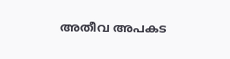അതീവ അപകട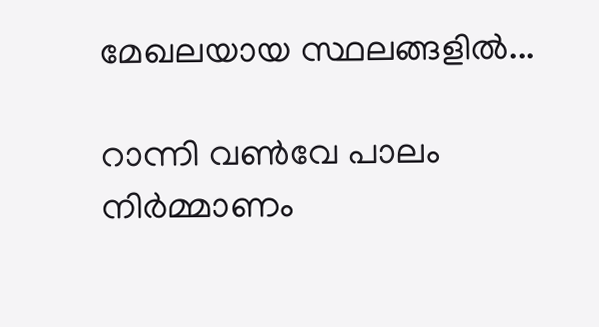മേഖലയായ സ്ഥലങ്ങളില്‍...

റാന്നി വൺവേ പാലം നിർമ്മാണം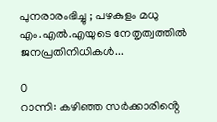പുനരാരംഭിച്ചു ; പഴകുളം മധു എം.എൽ.എയുടെ നേതൃത്വത്തിൽ ജനപ്രതിനിധികൾ...

0
റാന്നി: കഴിഞ്ഞ സർക്കാരിൻ്റെ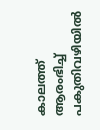കാലത്ത് ആരംഭിച്ച് പകുതിവഴിയിൽ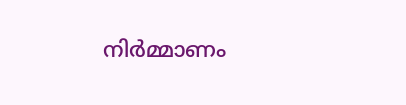നിർമ്മാണം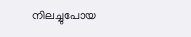നിലച്ചുപോയ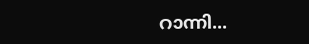റാന്നി...